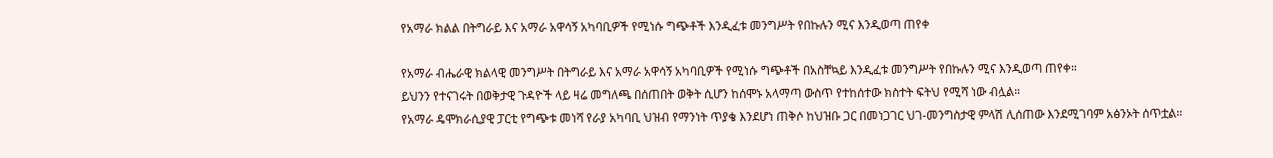የአማራ ክልል በትግራይ እና አማራ አዋሳኝ አካባቢዎች የሚነሱ ግጭቶች እንዲፈቱ መንግሥት የበኩሉን ሚና እንዲወጣ ጠየቀ

የአማራ ብሔራዊ ክልላዊ መንግሥት በትግራይ እና አማራ አዋሳኝ አካባቢዎች የሚነሱ ግጭቶች በአስቸኳይ እንዲፈቱ መንግሥት የበኩሉን ሚና እንዲወጣ ጠየቀ።
ይህንን የተናገሩት በወቅታዊ ጉዳዮች ላይ ዛሬ መግለጫ በሰጠበት ወቅት ሲሆን ከሰሞኑ አላማጣ ውስጥ የተከሰተው ክስተት ፍትህ የሚሻ ነው ብሏል።
የአማራ ዴሞክራሲያዊ ፓርቲ የግጭቱ መነሻ የራያ አካባቢ ህዝብ የማንነት ጥያቄ እንደሆነ ጠቅሶ ከህዝቡ ጋር በመነጋገር ህገ-መንግስታዊ ምላሽ ሊሰጠው እንደሚገባም አፅንኦት ሰጥቷል።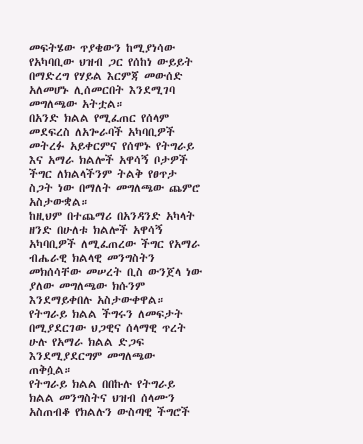መፍትሄው ጥያቄውን ከሚያነሳው የአካባቢው ህዝብ ጋር የሰከነ ውይይት በማድረግ የሃይል እርምጃ መውሰድ አለመሆኑ ሊሰመርበት እንደሚገባ መግለጫው አትቷል።
በአንድ ክልል የሚፈጠር የሰላም መደፍረስ ለአጐራባች አካባቢዎች መትረፉ አይቀርምና የሰሞኑ የትግራይ እና አማራ ክልሎች አዋሳኝ ቦታዎች ችግር ለክልላችንም ትልቅ የፀጥታ ስጋት ነው በማለት መግለጫው ጨምሮ አስታውቋል።
ከዚህም በተጨማሪ በአንዳንድ አካላት ዘንድ በሁለቱ ክልሎች አዋሳኝ አካባቢዎች ለሚፈጠረው ችግር የአማራ ብሔራዊ ክልላዊ መንግስትን መክሰሳቸው መሠረት ቢስ ውንጀላ ነው ያለው መግለጫው ክሱንም እንደማይቀበሉ አስታውቀዋል።
የትግራይ ክልል ችግሩን ለመፍታት በሚያደርገው ህጋዊና ሰላማዊ ጥረት ሁሉ የአማራ ክልል ድጋፍ እንደሚያደርግም መግለጫው ጠቅሷል።
የትግራይ ክልል በበኩሉ የትግራይ ክልል መንግስትና ህዝብ ሰላሙን አስጠብቆ የክልሉን ውስጣዊ ችግሮች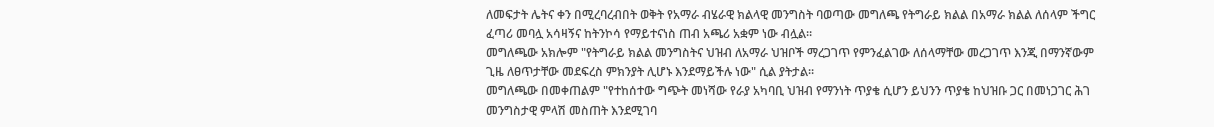ለመፍታት ሌትና ቀን በሚረባረብበት ወቅት የአማራ ብሄራዊ ክልላዊ መንግስት ባወጣው መግለጫ የትግራይ ክልል በአማራ ክልል ለሰላም ችግር ፈጣሪ መባሏ አሳዛኝና ከትንኮሳ የማይተናነስ ጠብ አጫሪ አቋም ነው ብሏል።
መግለጫው አክሎም "የትግራይ ክልል መንግስትና ህዝብ ለአማራ ህዝቦች ማረጋገጥ የምንፈልገው ለሰላማቸው መረጋገጥ እንጂ በማንኛውም ጊዜ ለፀጥታቸው መደፍረስ ምክንያት ሊሆኑ እንደማይችሉ ነው" ሲል ያትታል።
መግለጫው በመቀጠልም "የተከሰተው ግጭት መነሻው የራያ አካባቢ ህዝብ የማንነት ጥያቄ ሲሆን ይህንን ጥያቄ ከህዝቡ ጋር በመነጋገር ሕገ መንግስታዊ ምላሽ መስጠት እንደሚገባ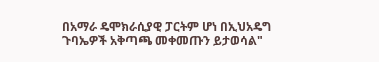በአማራ ዴሞክራሲያዊ ፓርትም ሆነ በኢህአዴግ ጉባኤዎች አቅጣጫ መቀመጡን ይታወሳል"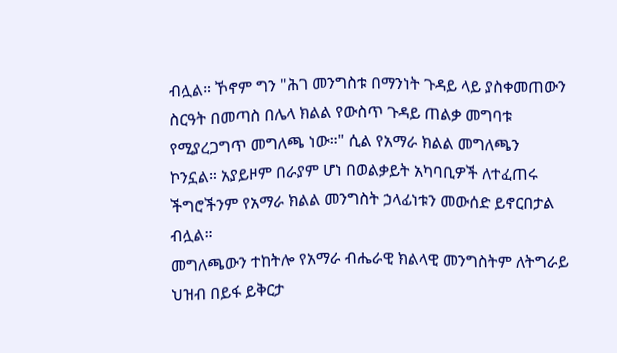ብሏል። ኾኖም ግን "ሕገ መንግስቱ በማንነት ጉዳይ ላይ ያስቀመጠውን ስርዓት በመጣስ በሌላ ክልል የውስጥ ጉዳይ ጠልቃ መግባቱ የሚያረጋግጥ መግለጫ ነው።" ሲል የአማራ ክልል መግለጫን ኮንኗል። አያይዞም በራያም ሆነ በወልቃይት አካባቢዎች ለተፈጠሩ ችግሮችንም የአማራ ክልል መንግስት ኃላፊነቱን መውሰድ ይኖርበታል ብሏል።
መግለጫውን ተከትሎ የአማራ ብሔራዊ ክልላዊ መንግስትም ለትግራይ ህዝብ በይፋ ይቅርታ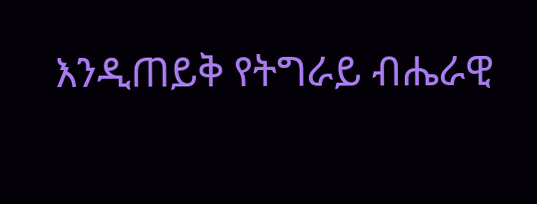እንዲጠይቅ የትግራይ ብሔራዊ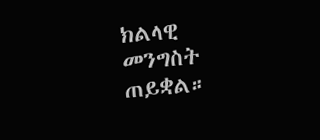ክልላዊ መንግስት ጠይቋል።